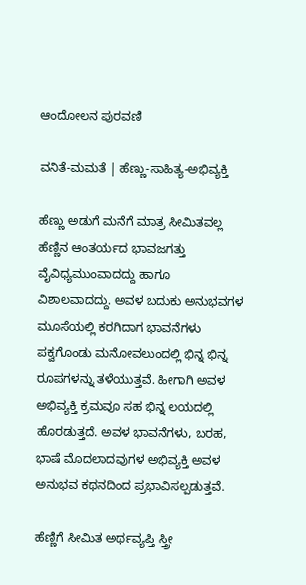ಆಂದೋಲನ ಪುರವಣಿ

ವನಿತೆ-ಮಮತೆ | ಹೆಣ್ಣು-ಸಾಹಿತ್ಯ-ಅಭಿವ್ಯಕ್ತಿ

ಹೆಣ್ಣು ಅಡುಗೆ ಮನೆಗೆ ಮಾತ್ರ ಸೀಮಿತವಲ್ಲ ಹೆಣ್ಣಿನ ಆಂತರ್ಯದ ಭಾವಜಗತ್ತು ವೈವಿಧ್ಯಮುಂವಾದದ್ದು ಹಾಗೂ ವಿಶಾಲವಾದದ್ದು. ಅವಳ ಬದುಕು ಅನುಭವಗಳ ಮೂಸೆಯಲ್ಲಿ ಕರಗಿದಾಗ ಭಾವನೆಗಳು ಪಕ್ವಗೊಂಡು ಮನೋವಲುಂದಲ್ಲಿ ಭಿನ್ನ ಭಿನ್ನ ರೂಪಗಳನ್ನು ತಳೆಯುತ್ತವೆ. ಹೀಗಾಗಿ ಅವಳ ಅಭಿವ್ಯಕ್ತಿ ಕ್ರಮವೂ ಸಹ ಭಿನ್ನ ಲಯದಲ್ಲಿ ಹೊರಡುತ್ತದೆ. ಅವಳ ಭಾವನೆಗಳು, ಬರಹ, ಭಾಷೆ ಮೊದಲಾದವುಗಳ ಅಭಿವ್ಯಕ್ತಿ ಅವಳ ಅನುಭವ ಕಥನದಿಂದ ಪ್ರಭಾವಿಸಲ್ಪಡುತ್ತವೆ.

ಹೆಣ್ಣಿಗೆ ಸೀಮಿತ ಅರ್ಥವ್ಯಪ್ತಿ ಸ್ತ್ರೀ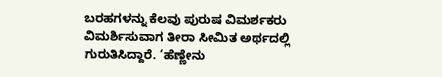ಬರಹಗಳನ್ನು ಕೆಲವು ಪುರುಷ ವಿಮರ್ಶಕರು ವಿಮರ್ಶಿಸುವಾಗ ತೀರಾ ಸೀಮಿತ ಅರ್ಥದಲ್ಲಿ ಗುರುತಿಸಿದ್ದಾರೆ. ‘ಹೆಣ್ಣೇನು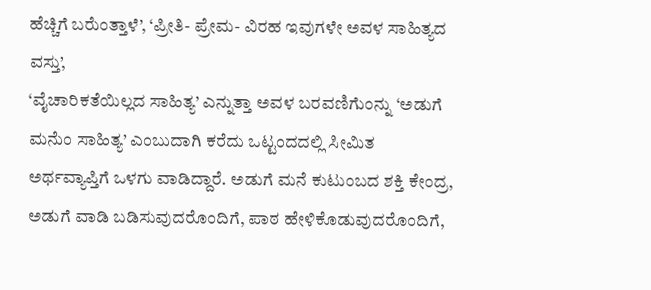ಹೆಚ್ಚಿಗೆ ಬರೆುಂತ್ತಾಳೆ’, ‘ಪ್ರೀತಿ- ಪ್ರೇಮ- ವಿರಹ ಇವುಗಳೇ ಅವಳ ಸಾಹಿತ್ಯದ ವಸ್ತು’,
‘ವೈಚಾರಿಕತೆಯಿಲ್ಲದ ಸಾಹಿತ್ಯ’ ಎನ್ನುತ್ತಾ ಅವಳ ಬರವಣಿಗೆುಂನ್ನು ‘ಅಡುಗೆ ಮನೆುಂ ಸಾಹಿತ್ಯ’ ಎಂಬುದಾಗಿ ಕರೆದು ಒಟ್ಟಂದದಲ್ಲಿ ಸೀಮಿತ ಅರ್ಥವ್ಯಾಪ್ತಿಗೆ ಒಳಗು ವಾಡಿದ್ದಾರೆ. ಅಡುಗೆ ಮನೆ ಕುಟುಂಬದ ಶಕ್ತಿ ಕೇಂದ್ರ, ಅಡುಗೆ ವಾಡಿ ಬಡಿಸುವುದರೊಂದಿಗೆ, ಪಾಠ ಹೇಳಿಕೊಡುವುದರೊಂದಿಗೆ,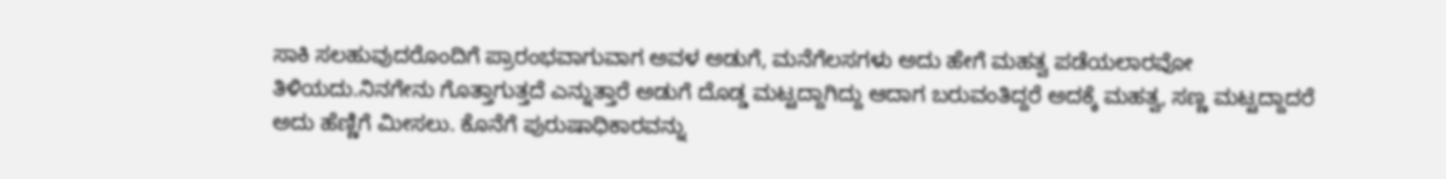ಸಾಕಿ ಸಲಹುವುದರೊಂದಿಗೆ ಪ್ರಾರಂಭವಾಗುವಾಗ ಅವಳ ಅಡುಗೆ, ಮನೆಗೆಲಸಗಳು ಅದು ಹೇಗೆ ಮಹತ್ವ ಪಡೆಯಲಾರವೋ ತಿಳಿಯದು.ನಿನಗೇನು ಗೊತ್ತಾಗುತ್ತದೆ ಎನ್ನುತ್ತಾರೆ ಅಡುಗೆ ದೊಡ್ಡ ಮಟ್ಟದ್ದಾಗಿದ್ದು ಆದಾಗ ಬರುವಂತಿದ್ದರೆ ಅದಕ್ಕೆ ಮಹತ್ವ, ಸಣ್ಣ ಮಟ್ಟದ್ದಾದರೆ ಅದು ಹೆಣ್ಣಿಗೆ ಮೀಸಲು. ಕೊನೆಗೆ ಪುರುಷಾಧಿಕಾರವನ್ನು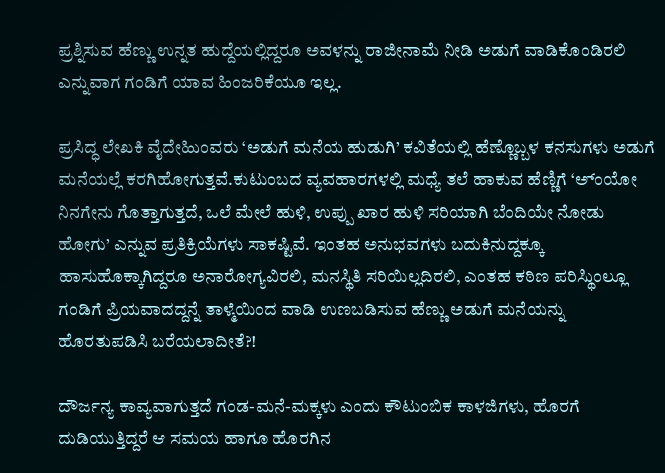ಪ್ರಶ್ನಿಸುವ ಹೆಣ್ಣು ಉನ್ನತ ಹುದ್ದೆಯಲ್ಲಿದ್ದರೂ ಅವಳನ್ನು ರಾಜೀನಾಮೆ ನೀಡಿ ಅಡುಗೆ ವಾಡಿಕೊಂಡಿರಲಿ ಎನ್ನುವಾಗ ಗಂಡಿಗೆ ಯಾವ ಹಿಂಜರಿಕೆಯೂ ಇಲ್ಲ.

ಪ್ರಸಿದ್ಧ ಲೇಖಕಿ ವೈದೇಹಿುಂವರು ‘ಅಡುಗೆ ಮನೆಯ ಹುಡುಗಿ’ ಕವಿತೆಯಲ್ಲಿ ಹೆಣ್ಣೊಬ್ಬಳ ಕನಸುಗಳು ಅಡುಗೆ ಮನೆಯಲ್ಲೆ ಕರಗಿಹೋಗುತ್ತವೆ.ಕುಟುಂಬದ ವ್ಯವಹಾರಗಳಲ್ಲಿ ಮಧ್ಯೆ ತಲೆ ಹಾಕುವ ಹೆಣ್ಣಿಗೆ ‘ಅ್ಂಯೋ ನಿನಗೇನು ಗೊತ್ತಾಗುತ್ತದೆ, ಒಲೆ ಮೇಲೆ ಹುಳಿ, ಉಪ್ಪು ಖಾರ ಹುಳಿ ಸರಿಯಾಗಿ ಬೆಂದಿಯೇ ನೋಡು ಹೋಗು’ ಎನ್ನುವ ಪ್ರತಿಕ್ರಿಯೆಗಳು ಸಾಕಷ್ಟಿವೆ. ಇಂತಹ ಅನುಭವಗಳು ಬದುಕಿನುದ್ದಕ್ಕೂ ಹಾಸುಹೊಕ್ಕಾಗಿದ್ದರೂ ಅನಾರೋಗ್ಯವಿರಲಿ, ಮನಸ್ಥಿತಿ ಸರಿಯಿಲ್ಲದಿರಲಿ, ಎಂತಹ ಕಠಿಣ ಪರಿಸ್ಥಿುಂಲ್ಲೂ ಗಂಡಿಗೆ ಪ್ರಿಯವಾದದ್ದನ್ನೆ ತಾಳ್ಮೆಯಿಂದ ವಾಡಿ ಉಣಬಡಿಸುವ ಹೆಣ್ಣು ಅಡುಗೆ ಮನೆಯನ್ನು ಹೊರತುಪಡಿಸಿ ಬರೆಯಲಾದೀತೆ?!

ದೌರ್ಜನ್ಯ ಕಾವ್ಯವಾಗುತ್ತದೆ ಗಂಡ-ಮನೆ-ಮಕ್ಕಳು ಎಂದು ಕೌಟುಂಬಿಕ ಕಾಳಜಿಗಳು, ಹೊರಗೆ ದುಡಿಯುತ್ತಿದ್ದರೆ ಆ ಸಮಯ ಹಾಗೂ ಹೊರಗಿನ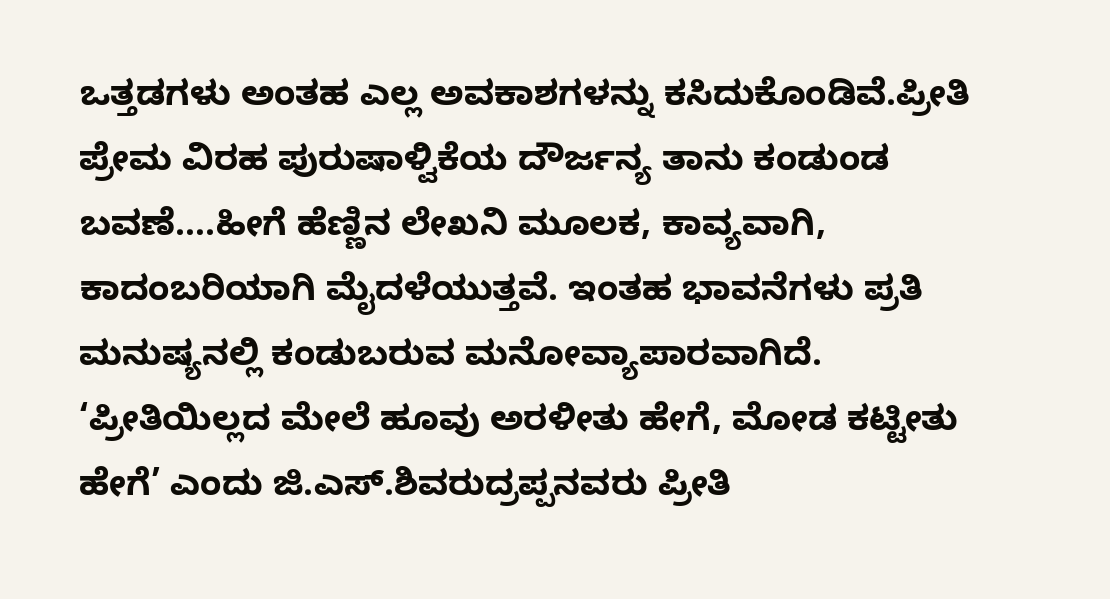ಒತ್ತಡಗಳು ಅಂತಹ ಎಲ್ಲ ಅವಕಾಶಗಳನ್ನು ಕಸಿದುಕೊಂಡಿವೆ.ಪ್ರೀತಿ ಪ್ರೇಮ ವಿರಹ ಪುರುಷಾಳ್ವಿಕೆಯ ದೌರ್ಜನ್ಯ ತಾನು ಕಂಡುಂಡ ಬವಣೆ….ಹೀಗೆ ಹೆಣ್ಣಿನ ಲೇಖನಿ ಮೂಲಕ, ಕಾವ್ಯವಾಗಿ, ಕಾದಂಬರಿಯಾಗಿ ಮೈದಳೆಯುತ್ತವೆ. ಇಂತಹ ಭಾವನೆಗಳು ಪ್ರತಿ ಮನುಷ್ಯನಲ್ಲಿ ಕಂಡುಬರುವ ಮನೋವ್ಯಾಪಾರವಾಗಿದೆ. ‘ಪ್ರೀತಿಯಿಲ್ಲದ ಮೇಲೆ ಹೂವು ಅರಳೀತು ಹೇಗೆ, ಮೋಡ ಕಟ್ಟೀತು ಹೇಗೆ’ ಎಂದು ಜಿ.ಎಸ್.ಶಿವರುದ್ರಪ್ಪನವರು ಪ್ರೀತಿ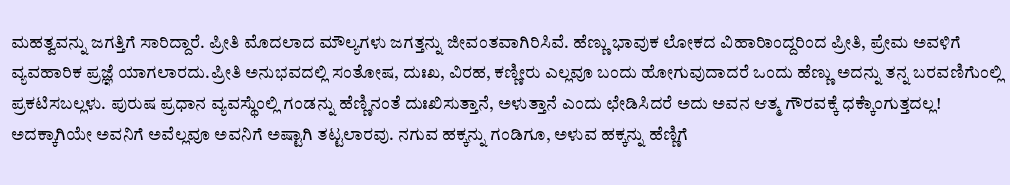ಮಹತ್ವವನ್ನು ಜಗತ್ತಿಗೆ ಸಾರಿದ್ದಾರೆ. ಪ್ರೀತಿ ಮೊದಲಾದ ಮೌಲ್ಯಗಳು ಜಗತ್ತನ್ನು ಜೀವಂತವಾಗಿರಿಸಿವೆ. ಹೆಣ್ಣು ಭಾವುಕ ಲೋಕದ ವಿಹಾರಿಾಂದ್ದರಿಂದ ಪ್ರೀತಿ, ಪ್ರೇಮ ಅವಳಿಗೆ ವ್ಯವಹಾರಿಕ ಪ್ರಜ್ಞೆ ಯಾಗಲಾರದು.ಪ್ರೀತಿ ಅನುಭವದಲ್ಲಿ ಸಂತೋಷ, ದುಃಖ, ವಿರಹ, ಕಣ್ಣೀರು ಎಲ್ಲವೂ ಬಂದು ಹೋಗುವುದಾದರೆ ಒಂದು ಹೆಣ್ಣು ಅದನ್ನು ತನ್ನ ಬರವಣಿಗೆುಂಲ್ಲಿ ಪ್ರಕಟಿಸಬಲ್ಲಳು. ಪುರುಷ ಪ್ರಧಾನ ವ್ಯವಸ್ಥೆುಂಲ್ಲಿ ಗಂಡನ್ನು ಹೆಣ್ಣಿನಂತೆ ದುಃಖಿಸುತ್ತಾನೆ, ಅಳುತ್ತಾನೆ ಎಂದು ಛೇಡಿಸಿದರೆ ಅದು ಅವನ ಆತ್ಮ ಗೌರವಕ್ಕೆ ಧಕ್ಕೆಾಂಗುತ್ತದಲ್ಲ! ಅದಕ್ಕಾಗಿಯೇ ಅವನಿಗೆ ಅವೆಲ್ಲವೂ ಅವನಿಗೆ ಅಷ್ಟಾಗಿ ತಟ್ಟಲಾರವು. ನಗುವ ಹಕ್ಕನ್ನು ಗಂಡಿಗೂ, ಅಳುವ ಹಕ್ಕನ್ನು ಹೆಣ್ಣಿಗೆ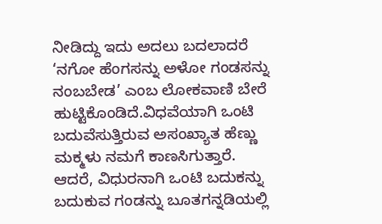ನೀಡಿದ್ದು ಇದು ಅದಲು ಬದಲಾದರೆ ‘ನಗೋ ಹೆಂಗಸನ್ನು ಅಳೋ ಗಂಡಸನ್ನು ನಂಬಬೇಡ’ ಎಂಬ ಲೋಕವಾಣಿ ಬೇರೆ ಹುಟ್ಟಿಕೊಂಡಿದೆ.ವಿಧವೆಯಾಗಿ ಒಂಟಿ ಬದುವೆಸುತ್ತಿರುವ ಅಸಂಖ್ಯಾತ ಹೆಣ್ಣು ಮಕ್ಮಳು ನಮಗೆ ಕಾಣಸಿಗುತ್ತಾರೆ. ಆದರೆ, ವಿಧುರನಾಗಿ ಒಂಟಿ ಬದುಕನ್ನು ಬದುಕುವ ಗಂಡನ್ನು ಬೂತಗನ್ನಡಿಯಲ್ಲಿ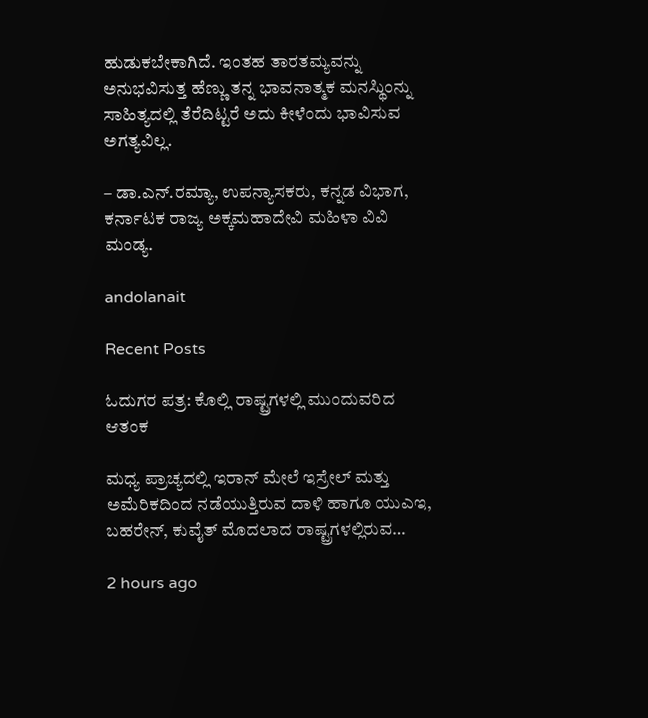ಹುಡುಕಬೇಕಾಗಿದೆ. ಇಂತಹ ತಾರತಮ್ಯವನ್ನು ಅನುಭವಿಸುತ್ತ ಹೆಣ್ಣು ತನ್ನ ಭಾವನಾತ್ಮಕ ಮನಸ್ಥಿುಂನ್ನು ಸಾಹಿತ್ಯದಲ್ಲಿ ತೆರೆದಿಟ್ಟರೆ ಅದು ಕೀಳೆಂದು ಭಾವಿಸುವ ಅಗತ್ಯವಿಲ್ಲ.

– ಡಾ.ಎನ್.ರಮ್ಯಾ, ಉಪನ್ಯಾಸಕರು, ಕನ್ನಡ ವಿಭಾಗ, ಕರ್ನಾಟಕ ರಾಜ್ಯ ಅಕ್ಕಮಹಾದೇವಿ ಮಹಿಳಾ ವಿವಿ ಮಂಡ್ಯ.

andolanait

Recent Posts

ಓದುಗರ ಪತ್ರ: ಕೊಲ್ಲಿ ರಾಷ್ಟ್ರಗಳಲ್ಲಿ ಮುಂದುವರಿದ ಆತಂಕ

ಮಧ್ಯ ಪ್ರಾಚ್ಯದಲ್ಲಿ ಇರಾನ್ ಮೇಲೆ ಇಸ್ರೇಲ್ ಮತ್ತು ಅಮೆರಿಕದಿಂದ ನಡೆಯುತ್ತಿರುವ ದಾಳಿ ಹಾಗೂ ಯುಎಇ, ಬಹರೇನ್, ಕುವೈತ್ ಮೊದಲಾದ ರಾಷ್ಟ್ರಗಳಲ್ಲಿರುವ…

2 hours ago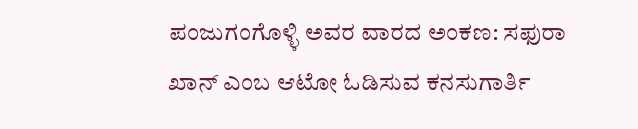ಪಂಜುಗಂಗೊಳ್ಳಿ ಅವರ ವಾರದ ಅಂಕಣ: ಸಫುರಾ ಖಾನ್ ಎಂಬ ಆಟೋ ಓಡಿಸುವ ಕನಸುಗಾರ್ತಿ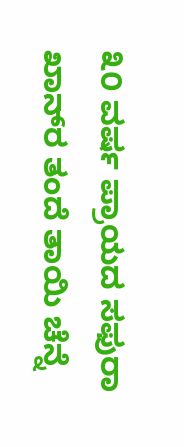೩೦ ವರ್ಷ ಪ್ರಾಯದ ಸಫುರಾ ಖಾನ್‌ರ ತಂದೆ ತಾಯಿ ಚೆನ್ನೆ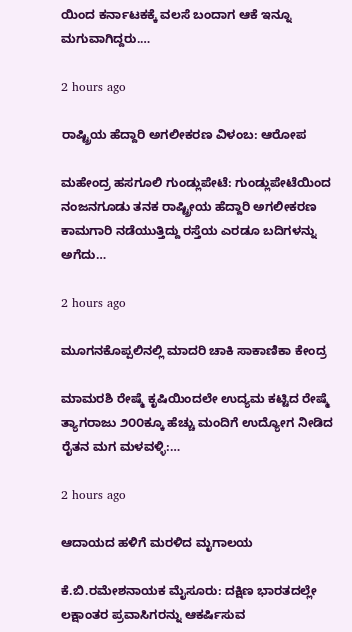ಯಿಂದ ಕರ್ನಾಟಕಕ್ಕೆ ವಲಸೆ ಬಂದಾಗ ಆಕೆ ಇನ್ನೂ ಮಗುವಾಗಿದ್ದರು.…

2 hours ago

ರಾಷ್ಟ್ರಿಯ ಹೆದ್ದಾರಿ ಅಗಲೀಕರಣ ವಿಳಂಬ: ಆರೋಪ

ಮಹೇಂದ್ರ ಹಸಗೂಲಿ ಗುಂಡ್ಲುಪೇಟೆ: ಗುಂಡ್ಲುಪೇಟೆಯಿಂದ ನಂಜನಗೂಡು ತನಕ ರಾಷ್ಟ್ರೀಯ ಹೆದ್ದಾರಿ ಅಗಲೀಕರಣ ಕಾಮಗಾರಿ ನಡೆಯುತ್ತಿದ್ದು ರಸ್ತೆಯ ಎರಡೂ ಬದಿಗಳನ್ನು ಅಗೆದು…

2 hours ago

ಮೂಗನಕೊಪ್ಪಲಿನಲ್ಲಿ ಮಾದರಿ ಚಾಕಿ ಸಾಕಾಣಿಕಾ ಕೇಂದ್ರ

ಮಾಮರಶಿ ರೇಷ್ಮೆ ಕೃಷಿಯಿಂದಲೇ ಉದ್ಯಮ ಕಟ್ಟಿದ ರೇಷ್ಮೆ ತ್ಯಾಗರಾಜು ೨೦೦ಕ್ಕೂ ಹೆಚ್ಚು ಮಂದಿಗೆ ಉದ್ಯೋಗ ನೀಡಿದ ರೈತನ ಮಗ ಮಳವಳ್ಳಿ:…

2 hours ago

ಆದಾಯದ ಹಳಿಗೆ ಮರಳಿದ ಮೃಗಾಲಯ

ಕೆ.ಬಿ.ರಮೇಶನಾಯಕ ಮೈಸೂರು: ದಕ್ಷಿಣ ಭಾರತದಲ್ಲೇ ಲಕ್ಷಾಂತರ ಪ್ರವಾಸಿಗರನ್ನು ಆಕರ್ಷಿಸುವ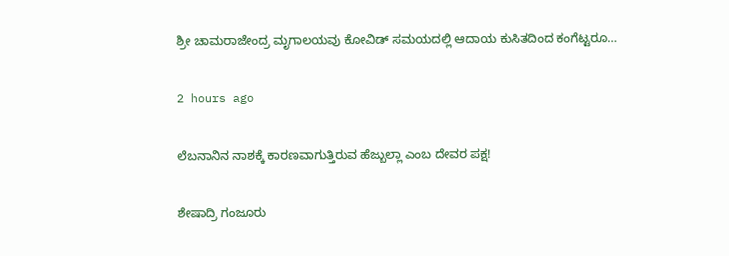ಶ್ರೀ ಚಾಮರಾಜೇಂದ್ರ ಮೃಗಾಲಯವು ಕೋವಿಡ್ ಸಮಯದಲ್ಲಿ ಆದಾಯ ಕುಸಿತದಿಂದ ಕಂಗೆಟ್ಟರೂ…

2 hours ago

ಲೆಬನಾನಿನ ನಾಶಕ್ಕೆ ಕಾರಣವಾಗುತ್ತಿರುವ ಹೆಜ್ಬುಲ್ಲಾ ಎಂಬ ದೇವರ ಪಕ್ಷ!

ಶೇಷಾದ್ರಿ ಗಂಜೂರು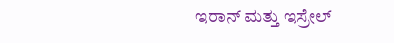ಇರಾನ್ ಮತ್ತು ಇಸ್ರೇಲ್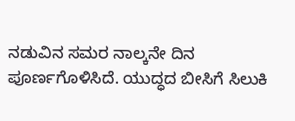ನಡುವಿನ ಸಮರ ನಾಲ್ಕನೇ ದಿನ ಪೂರ್ಣಗೊಳಿಸಿದೆ. ಯುದ್ಧದ ಬೀಸಿಗೆ ಸಿಲುಕಿ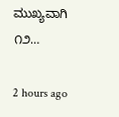ಮುಖ್ಯವಾಗಿ ೧೨…

2 hours ago